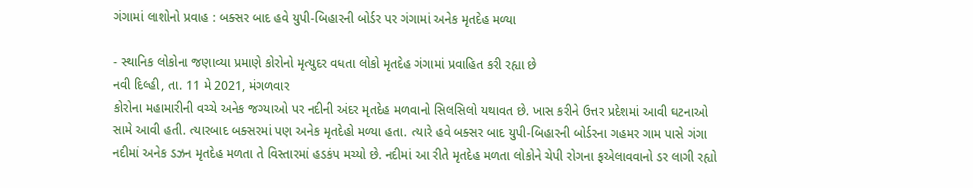ગંગામાં લાશોનો પ્રવાહ : બક્સર બાદ હવે યુપી-બિહારની બોર્ડર પર ગંગામાં અનેક મૃતદેહ મળ્યા

- સ્થાનિક લોકોના જણાવ્યા પ્રમાણે કોરોનો મૃત્યુદર વધતા લોકો મૃતદેહ ગંગામાં પ્રવાહિત કરી રહ્યા છે
નવી દિલ્હી, તા. 11 મે 2021, મંગળવાર
કોરોના મહામારીની વચ્ચે અનેક જગ્યાઓ પર નદીની અંદર મૃતદેહ મળવાનો સિલસિલો યથાવત છે. ખાસ કરીને ઉત્તર પ્રદેશમાં આવી ઘટનાઓ સામે આવી હતી. ત્યારબાદ બક્સરમાં પણ અનેક મૃતદેહો મળ્યા હતા. ત્યારે હવે બક્સર બાદ યુપી-બિહારની બોર્ડરના ગહમર ગામ પાસે ગંગા નદીમાં અનેક ડઝન મૃતદેહ મળતા તે વિસ્તારમાં હડકંપ મચ્યો છે. નદીમાં આ રીતે મૃતદેહ મળતા લોકોને ચેપી રોગના ફએલાવવાનો ડર લાગી રહ્યો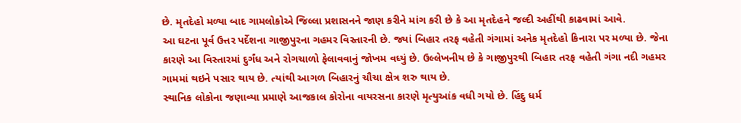છે. મૃતદેહો મળ્યા બાદ ગામલોકોએ જિલ્લા પ્રશાસનને જાણ કરીને માંગ કરી છે કે આ મૃતદેહને જલ્દી અહીંથી કાઢવામાં આવે.
આ ઘટના પૂર્વ ઉત્તર પર્દેશના ગાજીપુરના ગહમર વિસ્તારની છે. જ્યાં બિહાર તરફ વહેતી ગંગામાં અનેક મૃતદેહો કિનારા પર મળ્યા છે. જેના કારણે આ વિસ્તારમાં દુર્ગંધ અને રોગચાળો ફેલાવવાનું જોખમ વધ્યું છે. ઉલ્લેખનીય છે કે ગાજીપુરથી બિહાર તરફ વહેતી ગંગા નદી ગહમર ગામમાં થઇને પસાર થાય છે. ત્યાંથી આગળ બિહારનું ચૌચા ક્ષેત્ર શરુ થાય છે.
સ્થાનિક લોકોના જણાવ્યા પ્રમાણે આજકાલ કોરોના વાયરસના કારણે મૃત્યુઆંક વધી ગયો છે. હિંદુ ધર્મ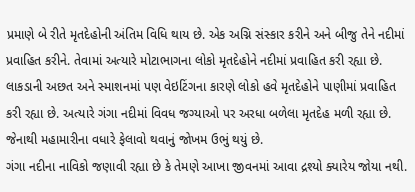પ્રમાણે બે રીતે મૃતદેહોની અંતિમ વિધિ થાય છે. એક અગ્નિ સંસ્કાર કરીને અને બીજુ તેને નદીમાં પ્રવાહિત કરીને. તેવામાં અત્યારે મોટાભાગના લોકો મૃતદેહોને નદીમાં પ્રવાહિત કરી રહ્યા છે. લાકડાની અછત અને સ્માશનમાં પણ વેઇટિંગના કારણે લોકો હવે મૃતદેહોને પાણીમાં પ્રવાહિત કરી રહ્યા છે. અત્યારે ગંગા નદીમાં વિવધ જગ્યાઓ પર અરધા બળેલા મૃતદેહ મળી રહ્યા છે. જેનાથી મહામારીના વધારે ફેલાવો થવાનું જોખમ ઉભું થયું છે.
ગંગા નદીના નાવિકો જણાવી રહ્યા છે કે તેમણે આખા જીવનમાં આવા દ્રશ્યો ક્યારેય જોયા નથી.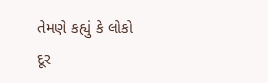તેમણે કહ્યું કે લોકો દૂર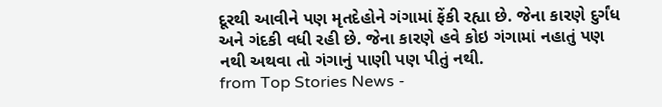દૂરથી આવીને પણ મૃતદેહોને ગંગામાં ફેંકી રહ્યા છે. જેના કારણે દુર્ગંધ અને ગંદકી વધી રહી છે. જેના કારણે હવે કોઇ ગંગામાં નહાતું પણ નથી અથવા તો ગંગાનું પાણી પણ પીતું નથી.
from Top Stories News -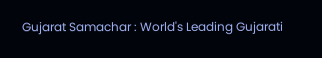Gujarat Samachar : World's Leading Gujarati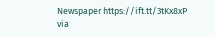Newspaper https://ift.tt/3tKx8xP
via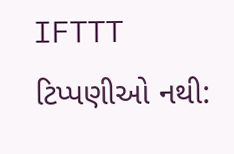IFTTT
ટિપ્પણીઓ નથી: